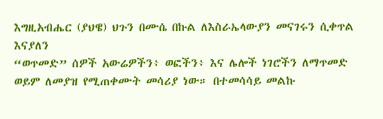እግዚአብሔር (ያህዌ) ህጉን በሙሴ በኩል ለእስራኤላውያን መናገሩን ሲቀጥል እናያለን
“ወጥመድ” ሰዎች አውሬዎችን፥ ወፎችን፥ እና ሌሎች ነገሮችን ለማጥመድ ወይም ለመያዝ የሚጠቀሙት መሳሪያ ነው። በተመሳሳይ መልኩ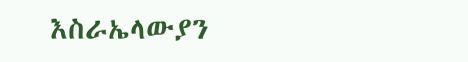እስራኤላውያን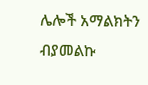ሌሎች አማልክትን ብያመልኩ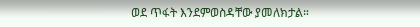ወደ ጥፋት እንደምወስዳቸው ያመለክታል።